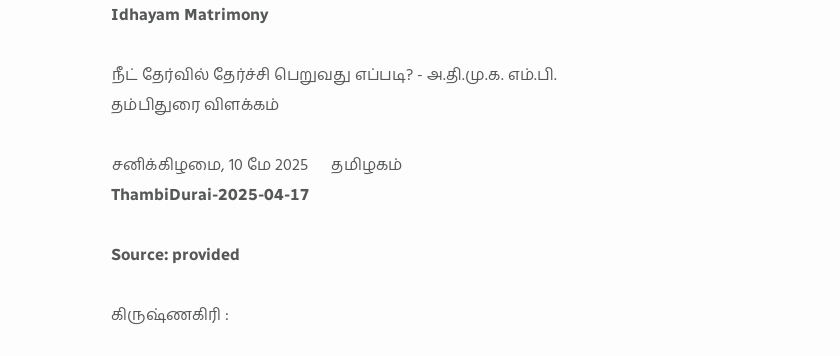Idhayam Matrimony

நீட் தேர்வில் தேர்ச்சி பெறுவது எப்படி? - அ.தி.மு.க. எம்.பி. தம்பிதுரை விளக்கம்

சனிக்கிழமை, 10 மே 2025      தமிழகம்
ThambiDurai-2025-04-17

Source: provided

கிருஷ்ணகிரி :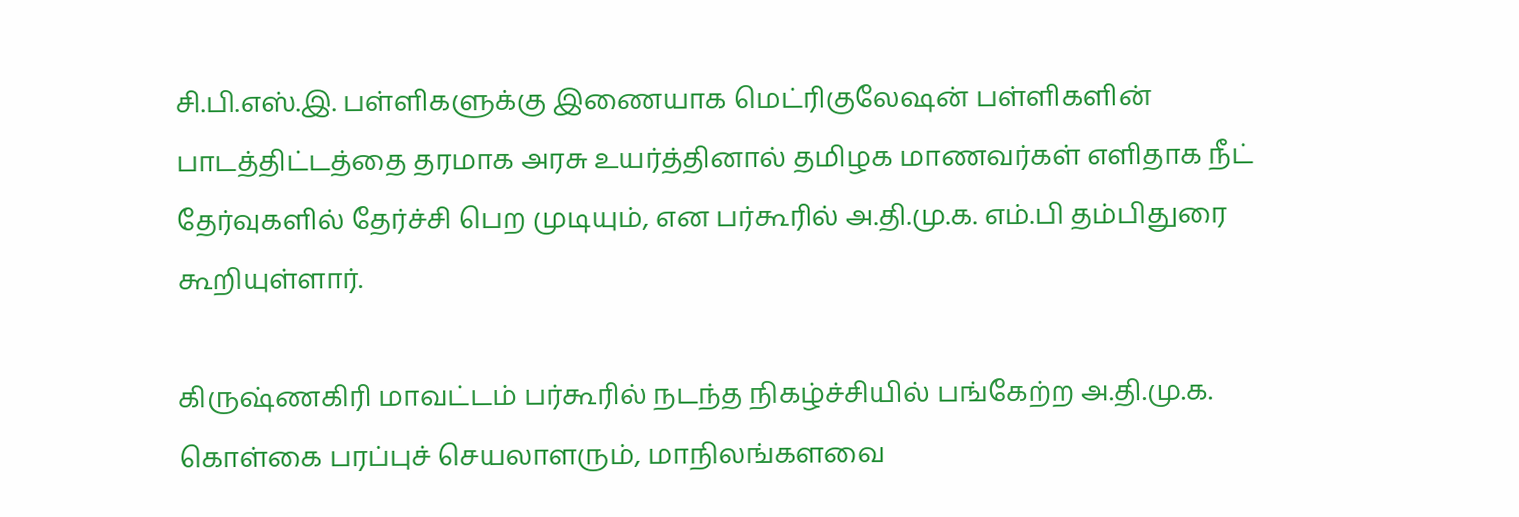சி.பி.எஸ்.இ. பள்ளிகளுக்கு இணையாக மெட்ரிகுலேஷன் பள்ளிகளின் பாடத்திட்டத்தை தரமாக அரசு உயர்த்தினால் தமிழக மாணவர்கள் எளிதாக நீட் தேர்வுகளில் தேர்ச்சி பெற முடியும், என பர்கூரில் அ.தி.மு.க. எம்.பி தம்பிதுரை கூறியுள்ளார்.

கிருஷ்ணகிரி மாவட்டம் பர்கூரில் நடந்த நிகழ்ச்சியில் பங்கேற்ற அ.தி.மு.க. கொள்கை பரப்புச் செயலாளரும், மாநிலங்களவை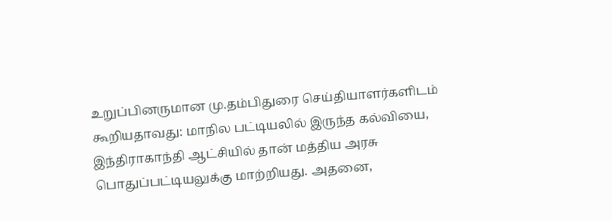உறுப்பினருமான மு.தம்பிதுரை செய்தியாளர்களிடம் கூறியதாவது: மாநில பட்டியலில் இருந்த கல்வியை, இந்திராகாந்தி ஆட்சியில் தான் மத்திய அரசு பொதுப்பட்டியலுக்கு மாற்றியது. அதனை,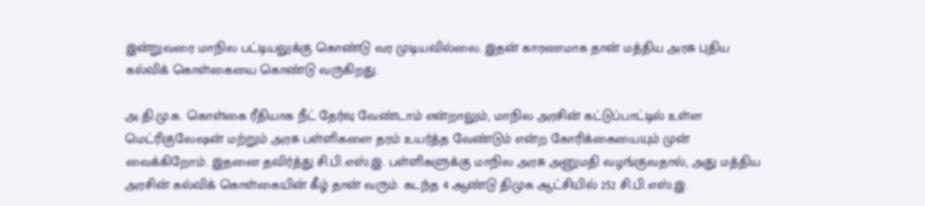இன்றுவரை மாநில பட்டியலுக்கு கொண்டு வர முடியவில்லை. இதன் காரணமாக தான் மத்திய அரசு புதிய கல்விக் கொள்கையை கொண்டு வருகிறது.

அ.தி.மு.க. கொள்கை ரீதியாக நீட் தேர்வு வேண்டாம் என்றாலும், மாநில அரசின் கட்டுப்பாட்டில் உள்ள மெட்ரிகுலேஷன் மற்றும் அரசு பள்ளிகளை தரம் உயர்த்த வேண்டும் என்ற கோரிக்கையையும் முன் வைக்கிறோம். இதனை தவிர்த்து சி.பி.எஸ்.இ. பள்ளிகளுக்கு மாநில அரசு அனுமதி வழங்குவதால், அது மத்திய அரசின் கல்விக் கொள்கையின் கீழ் தான் வரும். கடந்த 4 ஆண்டு திமுக ஆட்சியில் 252 சி.பி.எஸ்.இ.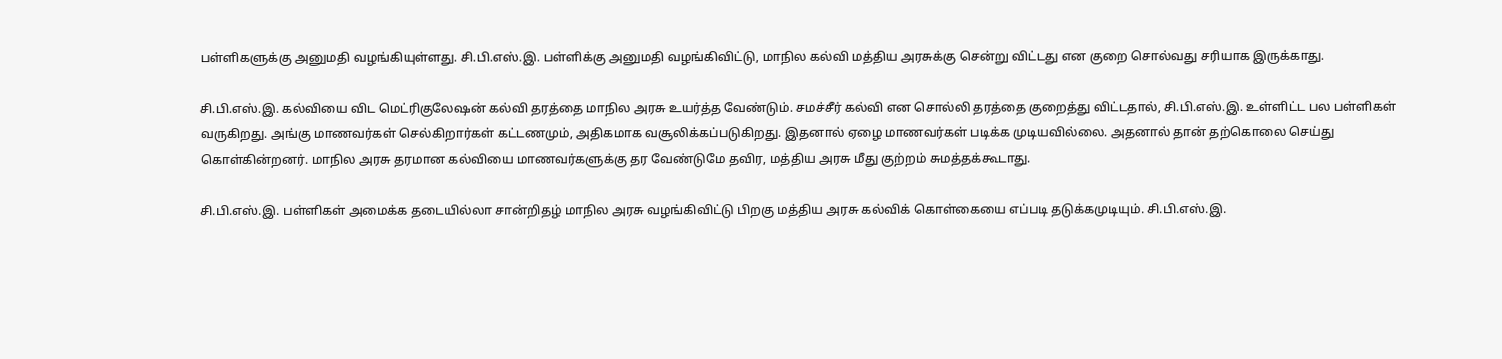பள்ளிகளுக்கு அனுமதி வழங்கியுள்ளது. சி.பி.எஸ்.இ. பள்ளிக்கு அனுமதி வழங்கிவிட்டு, மாநில கல்வி மத்திய அரசுக்கு சென்று விட்டது என குறை சொல்வது சரியாக இருக்காது.

சி.பி.எஸ்.இ. கல்வியை விட மெட்ரிகுலேஷன் கல்வி தரத்தை மாநில அரசு உயர்த்த வேண்டும். சமச்சீர் கல்வி என சொல்லி தரத்தை குறைத்து விட்டதால், சி.பி.எஸ்.இ. உள்ளிட்ட பல பள்ளிகள் வருகிறது. அங்கு மாணவர்கள் செல்கிறார்கள் கட்டணமும், அதிகமாக வசூலிக்கப்படுகிறது. இதனால் ஏழை மாணவர்கள் படிக்க முடியவில்லை. அதனால் தான் தற்கொலை செய்து கொள்கின்றனர். மாநில அரசு தரமான கல்வியை மாணவர்களுக்கு தர வேண்டுமே தவிர, மத்திய அரசு மீது குற்றம் சுமத்தக்கூடாது.

சி.பி.எஸ்.இ. பள்ளிகள் அமைக்க தடையில்லா சான்றிதழ் மாநில அரசு வழங்கிவிட்டு பிறகு மத்திய அரசு கல்விக் கொள்கையை எப்படி தடுக்கமுடியும். சி.பி.எஸ்.இ.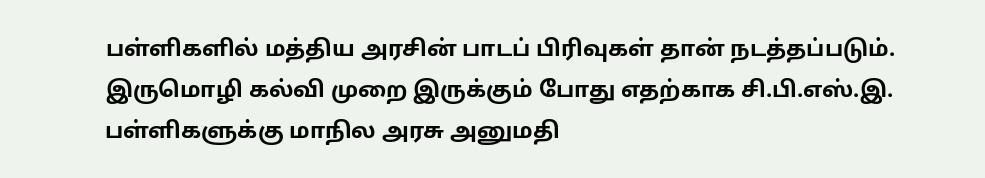பள்ளிகளில் மத்திய அரசின் பாடப் பிரிவுகள் தான் நடத்தப்படும். இருமொழி கல்வி முறை இருக்கும் போது எதற்காக சி.பி.எஸ்.இ. பள்ளிகளுக்கு மாநில அரசு அனுமதி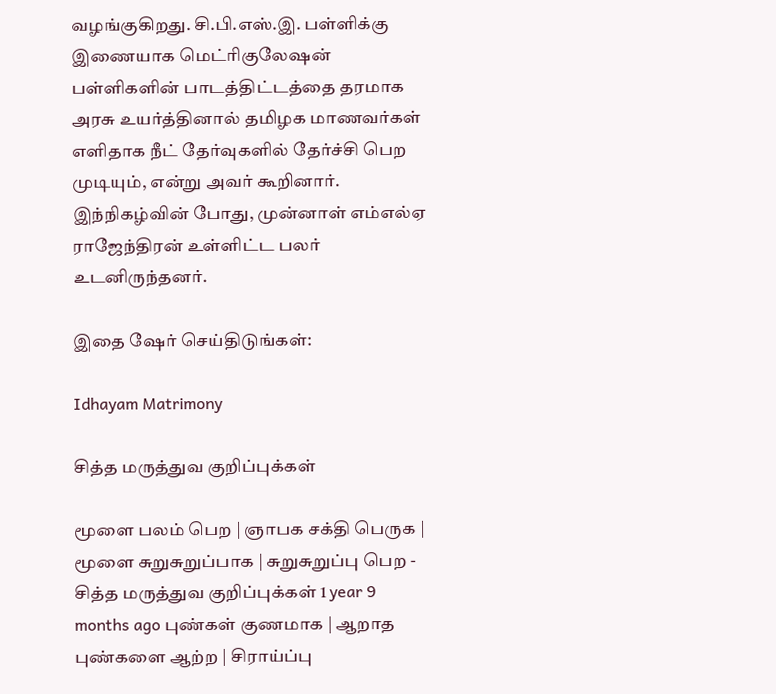வழங்குகிறது. சி.பி.எஸ்.இ. பள்ளிக்கு இணையாக மெட்ரிகுலேஷன் பள்ளிகளின் பாடத்திட்டத்தை தரமாக அரசு உயர்த்தினால் தமிழக மாணவர்கள் எளிதாக நீட் தேர்வுகளில் தேர்ச்சி பெற முடியும், என்று அவர் கூறினார். இந்நிகழ்வின் போது, முன்னாள் எம்எல்ஏ ராஜேந்திரன் உள்ளிட்ட பலர் உடனிருந்தனர்.

இதை ஷேர் செய்திடுங்கள்:

Idhayam Matrimony

சித்த மருத்துவ குறிப்புக்கள்

மூளை பலம் பெற | ஞாபக சக்தி பெருக | மூளை சுறுசுறுப்பாக | சுறுசுறுப்பு பெற - சித்த மருத்துவ குறிப்புக்கள் 1 year 9 months ago புண்கள் குணமாக | ஆறாத புண்களை ஆற்ற | சிராய்ப்பு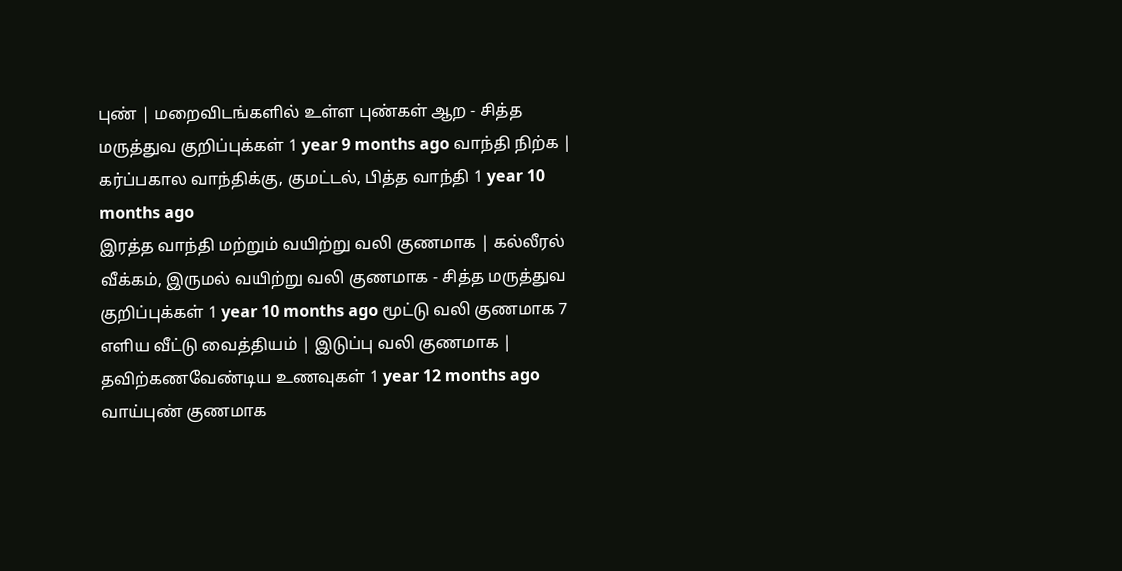புண் | மறைவிடங்களில் உள்ள புண்கள் ஆற - சித்த மருத்துவ குறிப்புக்கள் 1 year 9 months ago வாந்தி நிற்க | கர்ப்பகால வாந்திக்கு, குமட்டல், பித்த வாந்தி 1 year 10 months ago
இரத்த வாந்தி மற்றும் வயிற்று வலி குணமாக | கல்லீரல் வீக்கம், இருமல் வயிற்று வலி குணமாக - சித்த மருத்துவ குறிப்புக்கள் 1 year 10 months ago மூட்டு வலி குணமாக 7 எளிய வீட்டு வைத்தியம் | இடுப்பு வலி குணமாக | தவிற்கணவேண்டிய உணவுகள் 1 year 12 months ago வாய்புண் குணமாக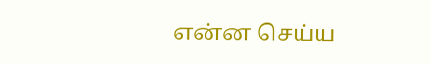என்ன செய்ய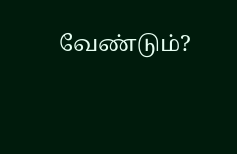வேண்டும்?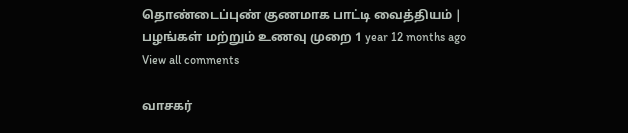தொண்டைப்புண் குணமாக பாட்டி வைத்தியம் | பழங்கள் மற்றும் உணவு முறை 1 year 12 months ago
View all comments

வாசகர்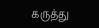கருத்து